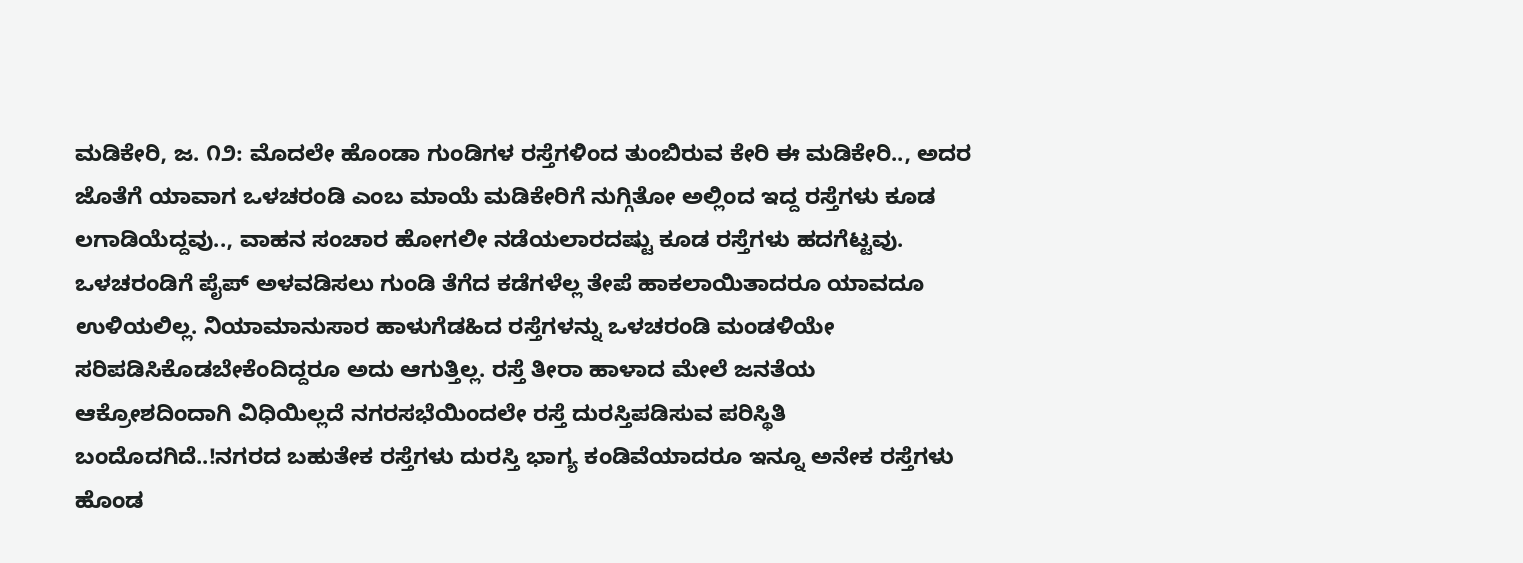ಮಡಿಕೇರಿ, ಜ. ೧೨: ಮೊದಲೇ ಹೊಂಡಾ ಗುಂಡಿಗಳ ರಸ್ತೆಗಳಿಂದ ತುಂಬಿರುವ ಕೇರಿ ಈ ಮಡಿಕೇರಿ.., ಅದರ ಜೊತೆಗೆ ಯಾವಾಗ ಒಳಚರಂಡಿ ಎಂಬ ಮಾಯೆ ಮಡಿಕೇರಿಗೆ ನುಗ್ಗಿತೋ ಅಲ್ಲಿಂದ ಇದ್ದ ರಸ್ತೆಗಳು ಕೂಡ ಲಗಾಡಿಯೆದ್ದವು.., ವಾಹನ ಸಂಚಾರ ಹೋಗಲೀ ನಡೆಯಲಾರದಷ್ಟು ಕೂಡ ರಸ್ತೆಗಳು ಹದಗೆಟ್ಟವು. ಒಳಚರಂಡಿಗೆ ಪೈಪ್ ಅಳವಡಿಸಲು ಗುಂಡಿ ತೆಗೆದ ಕಡೆಗಳೆಲ್ಲ ತೇಪೆ ಹಾಕಲಾಯಿತಾದರೂ ಯಾವದೂ ಉಳಿಯಲಿಲ್ಲ. ನಿಯಾಮಾನುಸಾರ ಹಾಳುಗೆಡಹಿದ ರಸ್ತೆಗಳನ್ನು ಒಳಚರಂಡಿ ಮಂಡಳಿಯೇ ಸರಿಪಡಿಸಿಕೊಡಬೇಕೆಂದಿದ್ದರೂ ಅದು ಆಗುತ್ತಿಲ್ಲ. ರಸ್ತೆ ತೀರಾ ಹಾಳಾದ ಮೇಲೆ ಜನತೆಯ ಆಕ್ರೋಶದಿಂದಾಗಿ ವಿಧಿಯಿಲ್ಲದೆ ನಗರಸಭೆಯಿಂದಲೇ ರಸ್ತೆ ದುರಸ್ತಿಪಡಿಸುವ ಪರಿಸ್ಥಿತಿ ಬಂದೊದಗಿದೆ..!ನಗರದ ಬಹುತೇಕ ರಸ್ತೆಗಳು ದುರಸ್ತಿ ಭಾಗ್ಯ ಕಂಡಿವೆಯಾದರೂ ಇನ್ನೂ ಅನೇಕ ರಸ್ತೆಗಳು ಹೊಂಡ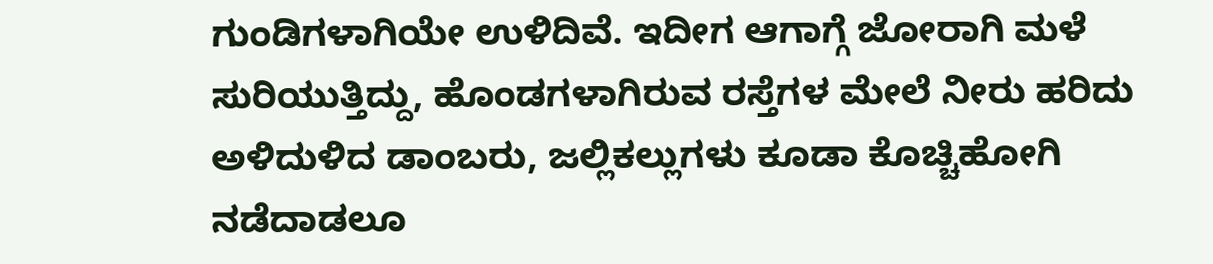ಗುಂಡಿಗಳಾಗಿಯೇ ಉಳಿದಿವೆ. ಇದೀಗ ಆಗಾಗ್ಗೆ ಜೋರಾಗಿ ಮಳೆ ಸುರಿಯುತ್ತಿದ್ದು, ಹೊಂಡಗಳಾಗಿರುವ ರಸ್ತೆಗಳ ಮೇಲೆ ನೀರು ಹರಿದು ಅಳಿದುಳಿದ ಡಾಂಬರು, ಜಲ್ಲಿಕಲ್ಲುಗಳು ಕೂಡಾ ಕೊಚ್ಚಿಹೋಗಿ ನಡೆದಾಡಲೂ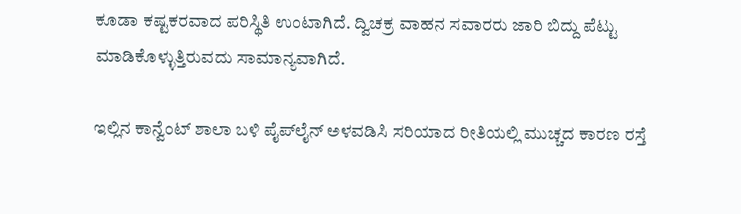ಕೂಡಾ ಕಷ್ಟಕರವಾದ ಪರಿಸ್ಥಿತಿ ಉಂಟಾಗಿದೆ. ದ್ವಿಚಕ್ರ ವಾಹನ ಸವಾರರು ಜಾರಿ ಬಿದ್ದು ಪೆಟ್ಟು ಮಾಡಿಕೊಳ್ಳುತ್ತಿರುವದು ಸಾಮಾನ್ಯವಾಗಿದೆ.

ಇಲ್ಲಿನ ಕಾನ್ವೆಂಟ್ ಶಾಲಾ ಬಳಿ ಪೈಪ್‌ಲೈನ್ ಅಳವಡಿಸಿ ಸರಿಯಾದ ರೀತಿಯಲ್ಲಿ ಮುಚ್ಚದ ಕಾರಣ ರಸ್ತೆ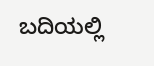ಬದಿಯಲ್ಲಿ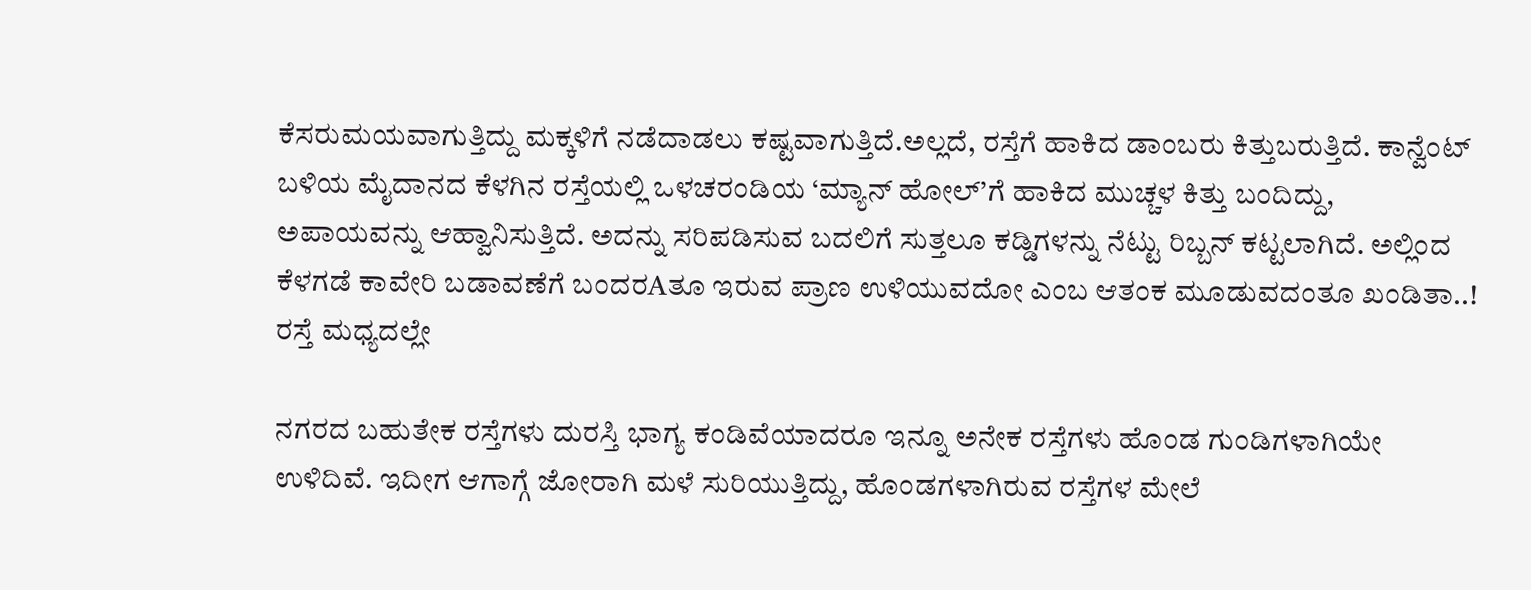ಕೆಸರುಮಯವಾಗುತ್ತಿದ್ದು ಮಕ್ಕಳಿಗೆ ನಡೆದಾಡಲು ಕಷ್ಟವಾಗುತ್ತಿದೆ.ಅಲ್ಲದೆ, ರಸ್ತೆಗೆ ಹಾಕಿದ ಡಾಂಬರು ಕಿತ್ತುಬರುತ್ತಿದೆ. ಕಾನ್ವೆಂಟ್ ಬಳಿಯ ಮೈದಾನದ ಕೆಳಗಿನ ರಸ್ತೆಯಲ್ಲಿ ಒಳಚರಂಡಿಯ ‘ಮ್ಯಾನ್ ಹೋಲ್’ಗೆ ಹಾಕಿದ ಮುಚ್ಚಳ ಕಿತ್ತು ಬಂದಿದ್ದು, ಅಪಾಯವನ್ನು ಆಹ್ವಾನಿಸುತ್ತಿದೆ. ಅದನ್ನು ಸರಿಪಡಿಸುವ ಬದಲಿಗೆ ಸುತ್ತಲೂ ಕಡ್ಡಿಗಳನ್ನು ನೆಟ್ಟು ರಿಬ್ಬನ್ ಕಟ್ಟಲಾಗಿದೆ. ಅಲ್ಲಿಂದ ಕೆಳಗಡೆ ಕಾವೇರಿ ಬಡಾವಣೆಗೆ ಬಂದರAತೂ ಇರುವ ಪ್ರಾಣ ಉಳಿಯುವದೋ ಎಂಬ ಆತಂಕ ಮೂಡುವದಂತೂ ಖಂಡಿತಾ..! ರಸ್ತೆ ಮಧ್ಯದಲ್ಲೇ

ನಗರದ ಬಹುತೇಕ ರಸ್ತೆಗಳು ದುರಸ್ತಿ ಭಾಗ್ಯ ಕಂಡಿವೆಯಾದರೂ ಇನ್ನೂ ಅನೇಕ ರಸ್ತೆಗಳು ಹೊಂಡ ಗುಂಡಿಗಳಾಗಿಯೇ ಉಳಿದಿವೆ. ಇದೀಗ ಆಗಾಗ್ಗೆ ಜೋರಾಗಿ ಮಳೆ ಸುರಿಯುತ್ತಿದ್ದು, ಹೊಂಡಗಳಾಗಿರುವ ರಸ್ತೆಗಳ ಮೇಲೆ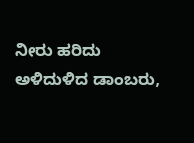ನೀರು ಹರಿದು ಅಳಿದುಳಿದ ಡಾಂಬರು,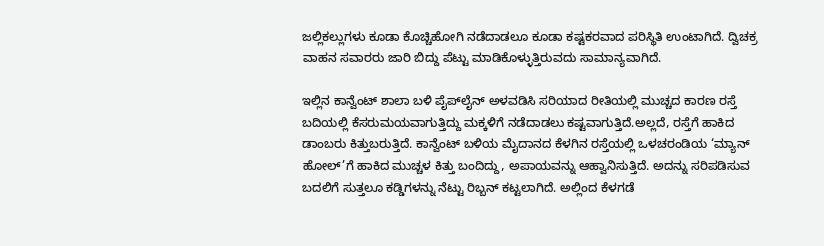ಜಲ್ಲಿಕಲ್ಲುಗಳು ಕೂಡಾ ಕೊಚ್ಚಿಹೋಗಿ ನಡೆದಾಡಲೂ ಕೂಡಾ ಕಷ್ಟಕರವಾದ ಪರಿಸ್ಥಿತಿ ಉಂಟಾಗಿದೆ. ದ್ವಿಚಕ್ರ ವಾಹನ ಸವಾರರು ಜಾರಿ ಬಿದ್ದು ಪೆಟ್ಟು ಮಾಡಿಕೊಳ್ಳುತ್ತಿರುವದು ಸಾಮಾನ್ಯವಾಗಿದೆ.

ಇಲ್ಲಿನ ಕಾನ್ವೆಂಟ್ ಶಾಲಾ ಬಳಿ ಪೈಪ್‌ಲೈನ್ ಅಳವಡಿಸಿ ಸರಿಯಾದ ರೀತಿಯಲ್ಲಿ ಮುಚ್ಚದ ಕಾರಣ ರಸ್ತೆ ಬದಿಯಲ್ಲಿ ಕೆಸರುಮಯವಾಗುತ್ತಿದ್ದು ಮಕ್ಕಳಿಗೆ ನಡೆದಾಡಲು ಕಷ್ಟವಾಗುತ್ತಿದೆ.ಅಲ್ಲದೆ, ರಸ್ತೆಗೆ ಹಾಕಿದ ಡಾಂಬರು ಕಿತ್ತುಬರುತ್ತಿದೆ. ಕಾನ್ವೆಂಟ್ ಬಳಿಯ ಮೈದಾನದ ಕೆಳಗಿನ ರಸ್ತೆಯಲ್ಲಿ ಒಳಚರಂಡಿಯ ‘ಮ್ಯಾನ್ ಹೋಲ್’ಗೆ ಹಾಕಿದ ಮುಚ್ಚಳ ಕಿತ್ತು ಬಂದಿದ್ದು, ಅಪಾಯವನ್ನು ಆಹ್ವಾನಿಸುತ್ತಿದೆ. ಅದನ್ನು ಸರಿಪಡಿಸುವ ಬದಲಿಗೆ ಸುತ್ತಲೂ ಕಡ್ಡಿಗಳನ್ನು ನೆಟ್ಟು ರಿಬ್ಬನ್ ಕಟ್ಟಲಾಗಿದೆ. ಅಲ್ಲಿಂದ ಕೆಳಗಡೆ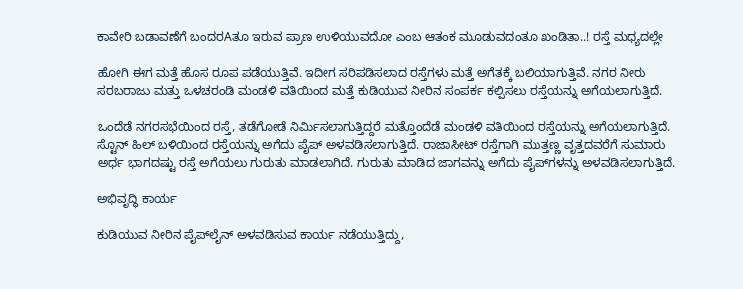ಕಾವೇರಿ ಬಡಾವಣೆಗೆ ಬಂದರAತೂ ಇರುವ ಪ್ರಾಣ ಉಳಿಯುವದೋ ಎಂಬ ಆತಂಕ ಮೂಡುವದಂತೂ ಖಂಡಿತಾ..! ರಸ್ತೆ ಮಧ್ಯದಲ್ಲೇ

ಹೋಗಿ ಈಗ ಮತ್ತೆ ಹೊಸ ರೂಪ ಪಡೆಯುತ್ತಿವೆ. ಇದೀಗ ಸರಿಪಡಿಸಲಾದ ರಸ್ತೆಗಳು ಮತ್ತೆ ಅಗೆತಕ್ಕೆ ಬಲಿಯಾಗುತ್ತಿವೆ. ನಗರ ನೀರು ಸರಬರಾಜು ಮತ್ತು ಒಳಚರಂಡಿ ಮಂಡಳಿ ವತಿಯಿಂದ ಮತ್ತೆ ಕುಡಿಯುವ ನೀರಿನ ಸಂಪರ್ಕ ಕಲ್ಪಿಸಲು ರಸ್ತೆಯನ್ನು ಅಗೆಯಲಾಗುತ್ತಿದೆ.

ಒಂದೆಡೆ ನಗರಸಭೆಯಿಂದ ರಸ್ತೆ, ತಡೆಗೋಡೆ ನಿರ್ಮಿಸಲಾಗುತ್ತಿದ್ದರೆ ಮತ್ತೊಂದೆಡೆ ಮಂಡಳಿ ವತಿಯಿಂದ ರಸ್ತೆಯನ್ನು ಅಗೆಯಲಾಗುತ್ತಿದೆ. ಸ್ಟೊನ್ ಹಿಲ್ ಬಳಿಯಿಂದ ರಸ್ತೆಯನ್ನು ಅಗೆದು ಪೈಪ್ ಅಳವಡಿಸಲಾಗುತ್ತಿದೆ. ರಾಜಾಸೀಟ್ ರಸ್ತೆಗಾಗಿ ಮುತ್ತಣ್ಣ ವೃತ್ತದವರೆಗೆ ಸುಮಾರು ಅರ್ಧ ಭಾಗದಷ್ಟು ರಸ್ತೆ ಅಗೆಯಲು ಗುರುತು ಮಾಡಲಾಗಿದೆ. ಗುರುತು ಮಾಡಿದ ಜಾಗವನ್ನು ಅಗೆದು ಪೈಪ್‌ಗಳನ್ನು ಅಳವಡಿಸಲಾಗುತ್ತಿದೆ.

ಅಭಿವೃದ್ಧಿ ಕಾರ್ಯ

ಕುಡಿಯುವ ನೀರಿನ ಪೈಪ್‌ಲೈನ್ ಅಳವಡಿಸುವ ಕಾರ್ಯ ನಡೆಯುತ್ತಿದ್ದು,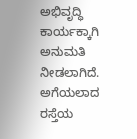ಅಭಿವೃದ್ಧಿ ಕಾರ್ಯಕ್ಕಾಗಿ ಅನುಮತಿ ನೀಡಲಾಗಿದೆ. ಅಗೆಯಲಾದ ರಸ್ತೆಯ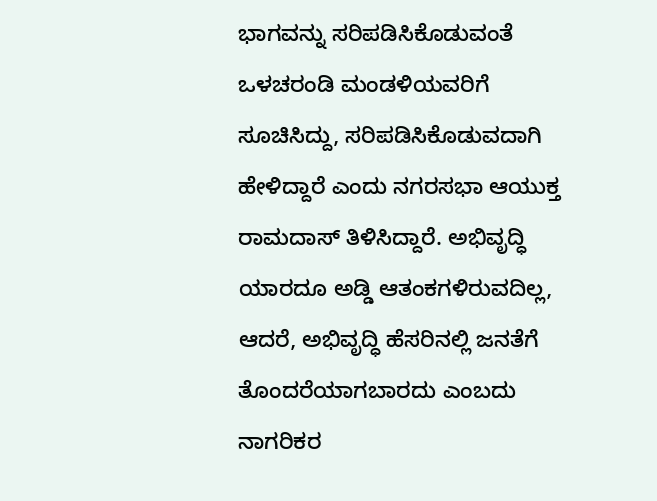ಭಾಗವನ್ನು ಸರಿಪಡಿಸಿಕೊಡುವಂತೆ ಒಳಚರಂಡಿ ಮಂಡಳಿಯವರಿಗೆ ಸೂಚಿಸಿದ್ದು, ಸರಿಪಡಿಸಿಕೊಡುವದಾಗಿ ಹೇಳಿದ್ದಾರೆ ಎಂದು ನಗರಸಭಾ ಆಯುಕ್ತ ರಾಮದಾಸ್ ತಿಳಿಸಿದ್ದಾರೆ. ಅಭಿವೃದ್ಧಿ ಯಾರದೂ ಅಡ್ಡಿ ಆತಂಕಗಳಿರುವದಿಲ್ಲ, ಆದರೆ, ಅಭಿವೃದ್ಧಿ ಹೆಸರಿನಲ್ಲಿ ಜನತೆಗೆ ತೊಂದರೆಯಾಗಬಾರದು ಎಂಬದು ನಾಗರಿಕರ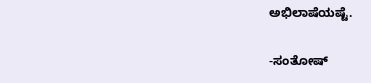ಅಭಿಲಾಷೆಯಷ್ಟೆ.

-ಸಂತೋಷ್